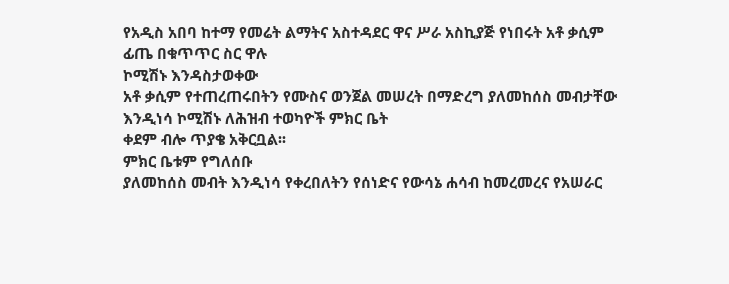የአዲስ አበባ ከተማ የመሬት ልማትና አስተዳደር ዋና ሥራ አስኪያጅ የነበሩት አቶ ቃሲም ፊጤ በቁጥጥር ስር ዋሉ
ኮሚሽኑ እንዳስታወቀው
አቶ ቃሲም የተጠረጠሩበትን የሙስና ወንጀል መሠረት በማድረግ ያለመከሰስ መብታቸው እንዲነሳ ኮሚሽኑ ለሕዝብ ተወካዮች ምክር ቤት
ቀደም ብሎ ጥያቄ አቅርቧል፡፡
ምክር ቤቱም የግለሰቡ
ያለመከሰስ መብት እንዲነሳ የቀረበለትን የሰነድና የውሳኔ ሐሳብ ከመረመረና የአሠራር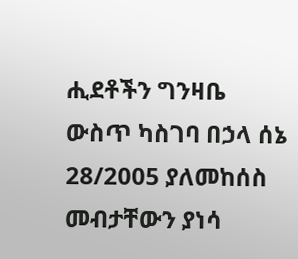ሒደቶችን ግንዛቤ ውስጥ ካስገባ በኃላ ሰኔ
28/2005 ያለመከሰስ መብታቸውን ያነሳ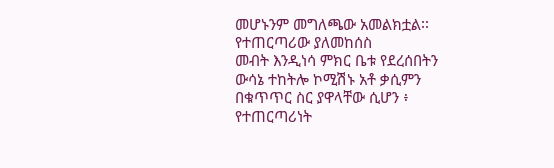መሆኑንም መግለጫው አመልክቷል፡፡
የተጠርጣሪው ያለመከሰስ
መብት እንዲነሳ ምክር ቤቱ የደረሰበትን ውሳኔ ተከትሎ ኮሚሽኑ አቶ ቃሲምን በቁጥጥር ስር ያዋላቸው ሲሆን ፥ የተጠርጣሪነት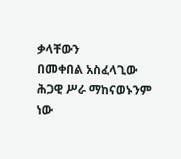ቃላቸውን
በመቀበል አስፈላጊው ሕጋዊ ሥራ ማከናወኑንም ነው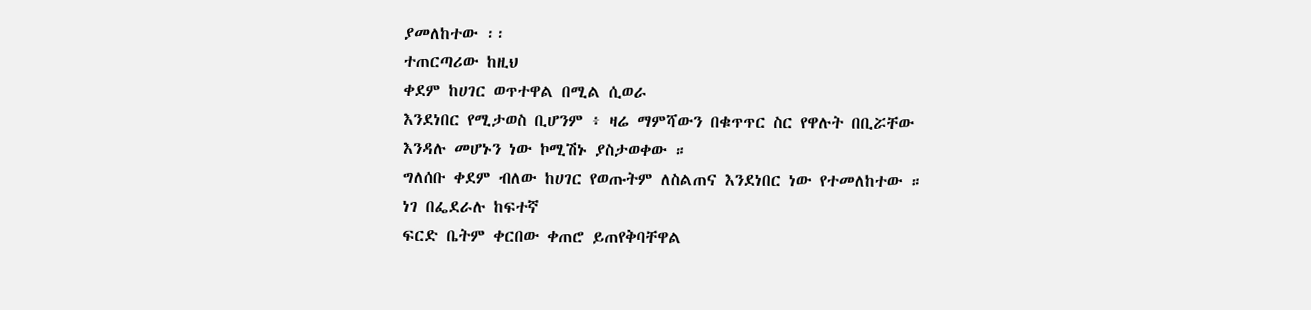ያመለከተው ፡፡
ተጠርጣሪው ከዚህ
ቀደም ከሀገር ወጥተዋል በሚል ሲወራ
እንደነበር የሚታወስ ቢሆንም ፥ ዛሬ ማምሻውን በቁጥጥር ስር የዋሉት በቢሯቸው
እንዳሉ መሆኑን ነው ኮሚሽኑ ያስታወቀው ።
ግለሰቡ ቀደም ብለው ከሀገር የወጡትም ለስልጠና እንደነበር ነው የተመለከተው ።
ነገ በፌደራሉ ከፍተኛ
ፍርድ ቤትም ቀርበው ቀጠሮ ይጠየቅባቸዋል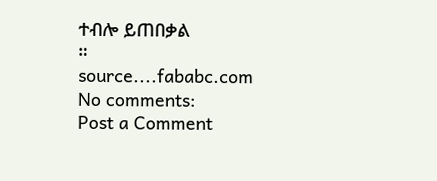ተብሎ ይጠበቃል
።
source....fababc.com
No comments:
Post a Comment